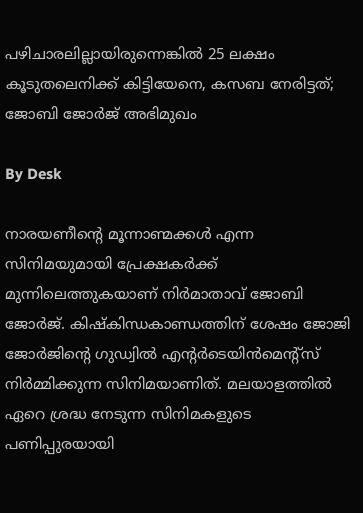പഴിചാരലില്ലായിരുന്നെങ്കിൽ 25 ലക്ഷം കൂടുതലെനിക്ക് കിട്ടിയേനെ, കസബ നേരിട്ടത്; ജോബി ജോർജ് അഭിമുഖം

By Desk

നാരയണീന്റെ മൂന്നാണ്മക്കൾ എന്ന സിനിമയുമായി പ്രേക്ഷകർക്ക് മുന്നിലെത്തുകയാണ് നിർമാതാവ് ജോബി ജോർജ്. കിഷ്കിന്ധകാണ്ഡത്തിന് ശേഷം ജോജി ജോർജിന്റെ ഗുഡ്വിൽ എന്റർടെയിൻമെന്റ്സ് നിർമ്മിക്കുന്ന സിനിമയാണിത്. മലയാളത്തിൽ ഏറെ ശ്രദ്ധ നേടുന്ന സിനിമകളുടെ പണിപ്പുരയായി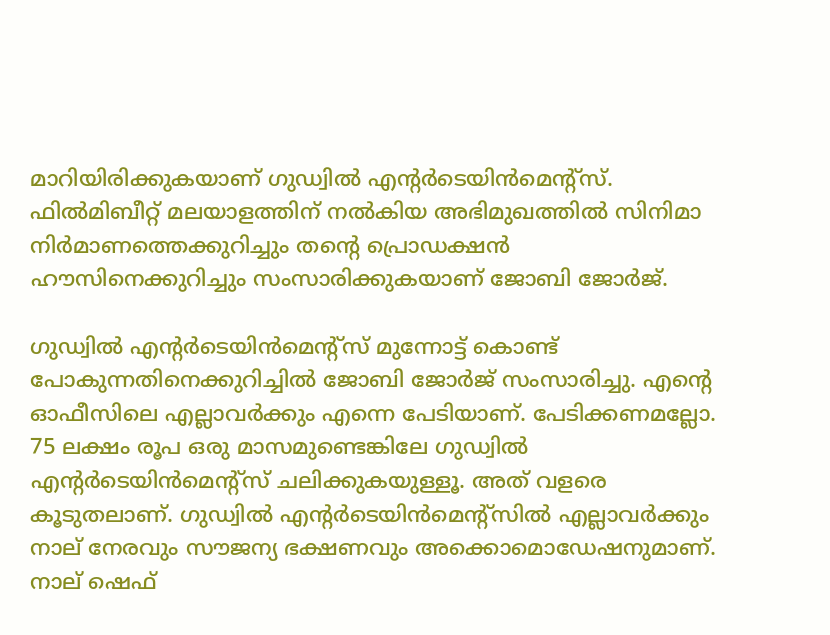മാറിയിരിക്കുകയാണ് ഗുഡ്വിൽ എന്റർടെയിൻമെന്റ്സ്. ഫിൽമിബീറ്റ് മലയാളത്തിന് നൽകിയ അഭിമുഖത്തിൽ സിനിമാ നിർമാണത്തെക്കുറിച്ചും തന്റെ പ്രൊഡക്ഷൻ ഹൗസിനെക്കുറിച്ചും സംസാരിക്കുകയാണ് ജോബി ജോർജ്.

ഗുഡ്വിൽ എന്റർടെയിൻമെന്റ്സ് മുന്നോട്ട് കൊണ്ട് പോകുന്നതിനെക്കുറിച്ചിൽ ജോബി ജോർജ് സംസാരിച്ചു. എന്റെ ഓഫീസിലെ എല്ലാവർക്കും എന്നെ പേടിയാണ്. പേടിക്കണമല്ലോ. 75 ലക്ഷം രൂപ ഒരു മാസമുണ്ടെങ്കിലേ ഗുഡ്വിൽ എന്റർടെയിൻമെന്റ്സ് ചലിക്കുകയുള്ളൂ. അത് വളരെ കൂടുതലാണ്. ഗുഡ്വിൽ എന്റർടെയിൻമെന്റ്സിൽ എല്ലാവർക്കും നാല് നേരവും സൗജന്യ ഭക്ഷണവും അക്കൊമൊഡേഷനുമാണ്. നാല് ഷെഫ്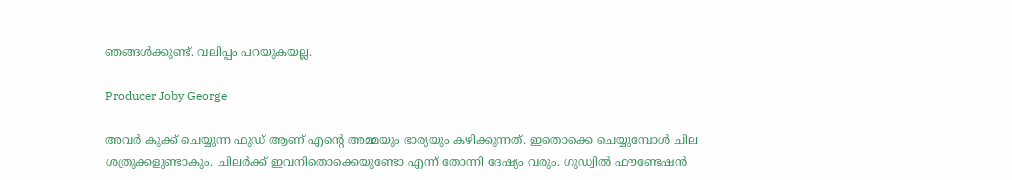ഞങ്ങൾക്കുണ്ട്. വലിപ്പം പറയുകയല്ല.

Producer Joby George

അവർ കുക്ക് ചെയ്യുന്ന ഫുഡ് ആണ് എന്റെ അമ്മയും ഭാര്യയും കഴിക്കുന്നത്. ഇതൊക്കെ ചെയ്യുമ്പോൾ ചില ശത്രുക്കളുണ്ടാകും. ചിലർക്ക് ഇവനിതൊക്കെയുണ്ടോ എന്ന് തോന്നി ദേഷ്യം വരും. ഗുഡ്വിൽ ഫൗണ്ടേഷൻ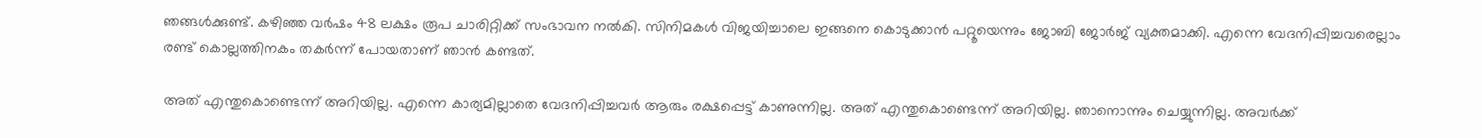ഞങ്ങൾക്കുണ്ട്. കഴിഞ്ഞ വർഷം 48 ലക്ഷം രൂപ ചാരിറ്റിക്ക് സംഭാവന നൽകി. സിനിമകൾ വിജയിച്ചാലെ ഇങ്ങനെ കൊടുക്കാൻ പറ്റൂയെന്നും ജോബി ജോർജ് വ്യക്തമാക്കി. എന്നെ വേദനിപ്പിച്ചവരെല്ലാം രണ്ട് കൊല്ലത്തിനകം തകർന്ന് പോയതാണ് ഞാൻ കണ്ടത്.

അത് എന്തുകൊണ്ടെന്ന് അറിയില്ല. എന്നെ കാര്യമില്ലാതെ വേദനിപ്പിച്ചവർ ആരും രക്ഷപ്പെട്ട് കാണുന്നില്ല. അത് എന്തുകൊണ്ടെന്ന് അറിയില്ല. ഞാനൊന്നും ചെയ്യുന്നില്ല. അവർക്ക്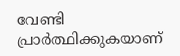വേണ്ടി പ്രാർത്ഥിക്കുകയാണ്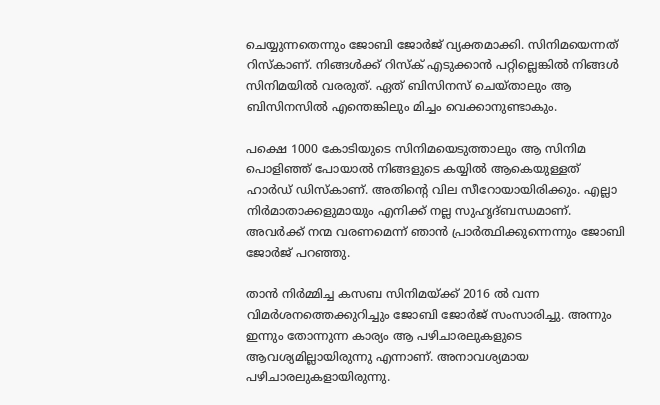ചെയ്യുന്നതെന്നും ജോബി ജോർജ് വ്യക്തമാക്കി. സിനിമയെന്നത് റിസ്കാണ്. നിങ്ങൾക്ക് റിസ്ക് എടുക്കാൻ പറ്റില്ലെങ്കിൽ നിങ്ങൾ സിനിമയിൽ വരരുത്. ഏത് ബിസിനസ് ചെയ്താലും ആ ബിസിനസിൽ എന്തെങ്കിലും മിച്ചം വെക്കാനുണ്ടാകും.

പക്ഷെ 1000 കോടിയുടെ സിനിമയെടുത്താലും ആ സിനിമ പൊളിഞ്ഞ് പോയാൽ‌ നിങ്ങളുടെ കയ്യിൽ ആകെയുള്ളത് ഹാർഡ് ഡിസ്കാണ്. അതിന്റെ വില സീറോയായിരിക്കും. എല്ലാ നിർമാതാക്കളുമായും എനിക്ക് നല്ല സുഹൃദ്ബന്ധമാണ്. അവർക്ക് നന്മ വരണമെന്ന് ഞാൻ പ്രാർത്ഥിക്കുന്നെന്നും‌ ജോബി ജോർജ് പറഞ്ഞു.

താൻ നിർമ്മിച്ച കസബ സിനിമയ്ക്ക് 2016 ൽ‌ വന്ന വിമർശനത്തെക്കുറിച്ചും ജോബി ജോർജ് സംസാരിച്ചു. അന്നും ഇന്നും തോന്നുന്ന കാര്യം ആ പഴിചാരലുകളുടെ ആവശ്യമില്ലായിരുന്നു എന്നാണ്. അനാവശ്യമായ പഴിചാരലുകളായിരുന്നു.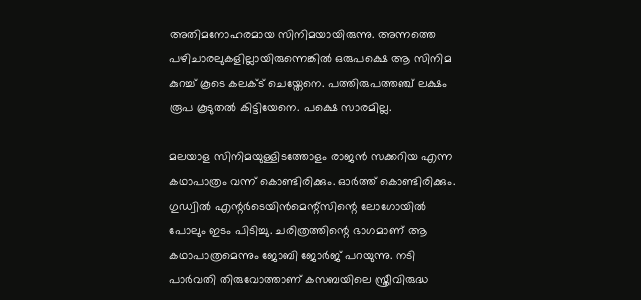അതിമനോഹരമായ സിനിമയായിരുന്നു. അന്നത്തെ പഴിചാരലുകളില്ലായിരുന്നെങ്കിൽ ഒരുപക്ഷെ ആ സിനിമ കുറച്ച് കൂടെ കലക്ട് ചെയ്തേനെ. പത്തിരുപത്തഞ്ച് ലക്ഷം രൂപ കൂടുതൽ കിട്ടിയേനെ. പക്ഷെ സാരമില്ല.

മലയാള സിനിമയുള്ളിടത്തോളം രാജൻ സക്കറിയ എന്ന കഥാപാത്രം വന്ന് കൊണ്ടിരിക്കും. ഓർത്ത് കൊണ്ടിരിക്കും. ഗുഡ്വിൽ എന്റർടെയിൻമെന്റ്സിന്റെ ലോഗോയിൽ പോലും ഇടം പിടിച്ചു. ചരിത്രത്തിന്റെ ഭാഗമാണ് ആ കഥാപാത്രമെന്നും ജോബി ജോർജ് പറയുന്നു. നടി പാർവതി തിരുവോത്താണ് കസബയിലെ സ്ത്രീവിരുദ്ധ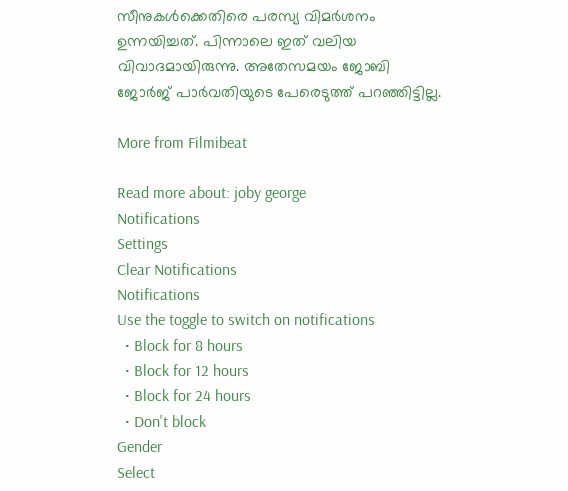സീനുകൾക്കെതിരെ പരസ്യ വിമർശനം ഉന്നയിച്ചത്. പിന്നാലെ ഇത് വലിയ വിവാദമായിരുന്നു. അതേസമയം ജോബി ജോർജ് പാർവതിയുടെ പേരെടുത്ത് പറഞ്ഞിട്ടില്ല.

More from Filmibeat

Read more about: joby george
Notifications
Settings
Clear Notifications
Notifications
Use the toggle to switch on notifications
  • Block for 8 hours
  • Block for 12 hours
  • Block for 24 hours
  • Don't block
Gender
Select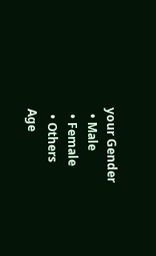your Gender
  • Male
  • Female
  • Others
Age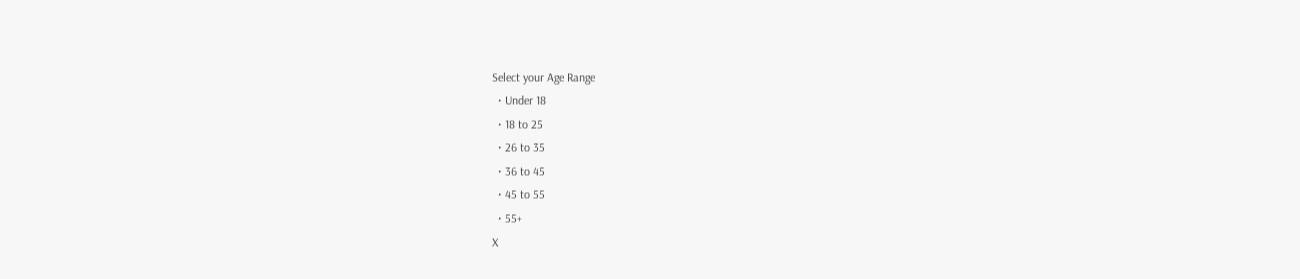Select your Age Range
  • Under 18
  • 18 to 25
  • 26 to 35
  • 36 to 45
  • 45 to 55
  • 55+
X